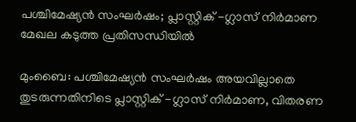പശ്ചിമേഷ്യൻ സംഘർഷം; പ്ലാസ്റ്റിക് -ഗ്ലാസ് നിർമാണ മേഖല കടുത്ത പ്രതിസന്ധിയിൽ

മുംബൈ: പശ്ചിമേഷ്യൻ സംഘർഷം അയവില്ലാതെ തുടരുന്നതിനിടെ പ്ലാസ്റ്റിക് -ഗ്ലാസ് നിർമാണ, വിതരണ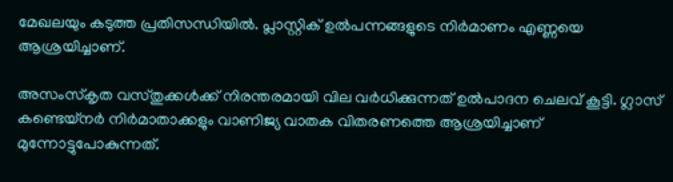മേഖലയും കടുത്ത പ്രതിസന്ധിയിൽ. പ്ലാസ്റ്റിക് ഉൽപന്നങ്ങളുടെ നിർമാണം എണ്ണയെ ആശ്രയിച്ചാണ്.

അസംസ്കൃത വസ്തുക്കൾക്ക് നിരന്തരമായി വില വർധിക്കുന്നത് ഉൽപാദന ചെലവ് കൂട്ടി. ഗ്ലാസ് കണ്ടെയ്നർ നിർമാതാക്കളും വാണിജ്യ വാതക വിതരണത്തെ ആശ്രയിച്ചാണ് മുന്നോട്ടുപോകുന്നത്.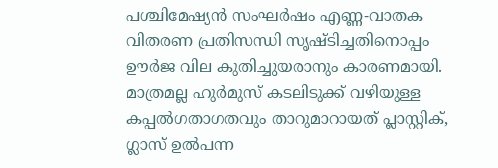പശ്ചിമേഷ്യൻ സംഘർഷം എണ്ണ-വാതക വിതരണ പ്രതിസന്ധി സൃഷ്ടിച്ചതിനൊപ്പം ഊർജ വില കുതിച്ചുയരാനും കാരണമായി. മാത്രമല്ല ഹുർമുസ് കടലിടുക്ക് വഴിയുള്ള കപ്പൽഗതാഗതവും താറുമാറായത് പ്ലാസ്റ്റിക്, ഗ്ലാസ് ഉൽപന്ന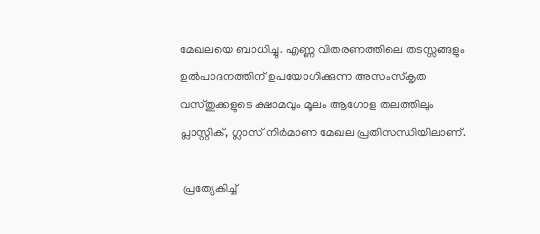മേഖലയെ ബാധിച്ചു. എണ്ണ വിതരണത്തിലെ തടസ്സങ്ങളും ഉൽ‌പാദനത്തിന് ഉപയോഗിക്കുന്ന അസംസ്കൃത വസ്തുക്കളുടെ ക്ഷാമവും മൂലം ആഗോള തലത്തിലും പ്ലാസ്റ്റിക്, ഗ്ലാസ് നിർമാണ മേഖല പ്രതിസന്ധിയിലാണ്.

 പ്രത്യേകിച്ച്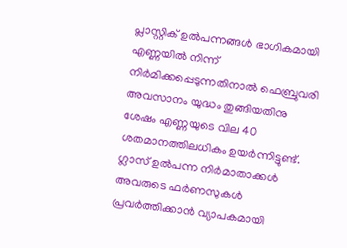പ്ലാസ്റ്റിക് ഉൽപന്നങ്ങൾ ഭാഗികമായി എണ്ണയിൽ നിന്ന് നിർമിക്കപ്പെടുന്നതിനാൽ ഫെബ്രുവരി അവസാനം യുദ്ധം തുങ്ങിയതിനു ശേഷം എണ്ണയുടെ വില 40 ശതമാനത്തിലധികം ഉയർന്നിട്ടുണ്ട്. ഗ്ലാസ് ഉൽപന്ന നിർമാതാക്കൾ അവരുടെ ഫർണസുകൾ പ്രവർത്തിക്കാൻ വ്യാപകമായി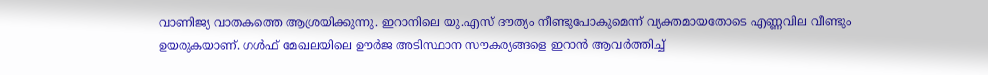വാണിജ്യ വാതകത്തെ ആശ്രയിക്കുന്നു. ഇറാനിലെ യു.എസ് ദൗത്യം നീണ്ടുപോകുമെന്ന് വ്യക്തമായതോടെ എണ്ണവില വീണ്ടും ഉയരുകയാണ്. ഗൾഫ് മേഖലയിലെ ഊർജ അടിസ്ഥാന സൗകര്യങ്ങളെ ഇറാൻ ആവർത്തിച്ച്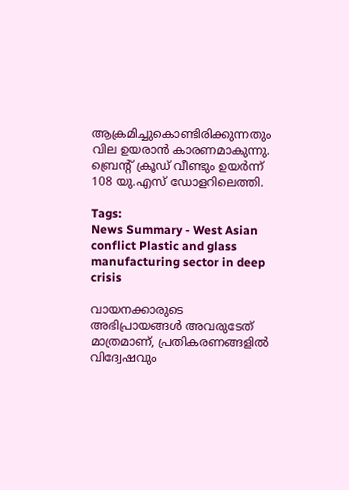ആക്രമിച്ചുകൊണ്ടിരിക്കുന്നതും വില ഉയരാൻ കാരണമാകുന്നു. ബ്രെന്റ് ക്രൂഡ് വീണ്ടും ഉയർന്ന് 108 യു.എസ് ഡോളറിലെത്തി.

Tags:
News Summary - West Asian conflict Plastic and glass manufacturing sector in deep crisis

വായനക്കാരുടെ അഭിപ്രായങ്ങള്‍ അവരുടേത് മാത്രമാണ്, പ്രതികരണങ്ങളിൽ വിദ്വേഷവും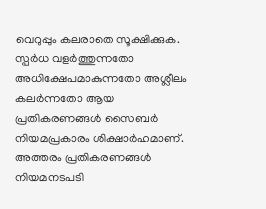വെറുപ്പും കലരാതെ സൂക്ഷിക്കുക. സ്പർധ വളർത്തുന്നതോ അധിക്ഷേപമാകുന്നതോ അശ്ലീലം കലർന്നതോ ആയ പ്രതികരണങ്ങൾ സൈബർ നിയമപ്രകാരം ശിക്ഷാർഹമാണ്. അത്തരം പ്രതികരണങ്ങൾ നിയമനടപടി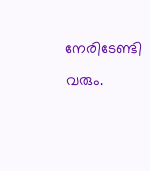നേരിടേണ്ടി വരും.